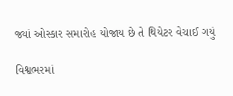જ્યાં ઓસ્કાર સમારોહ યોજાય છે તે થિયેટર વેચાઈ ગયું

વિશ્વભરમાં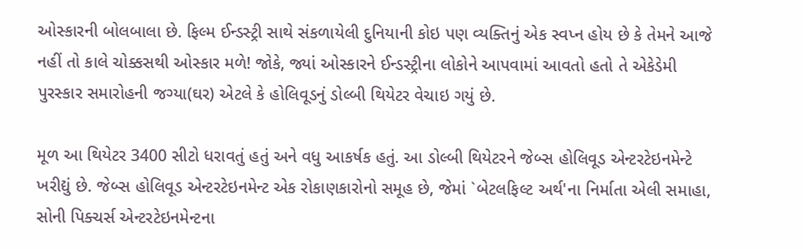ઓસ્કારની બોલબાલા છે. ફિલ્મ ઈન્ડસ્ટ્રી સાથે સંકળાયેલી દુનિયાની કોઇ પણ વ્યક્તિનું એક સ્વપ્ન હોય છે કે તેમને આજે નહીં તો કાલે ચોક્કસથી ઓસ્કાર મળે! જોકે, જ્યાં ઓસ્કારને ઈન્ડસ્ટ્રીના લોકોને આપવામાં આવતો હતો તે એકેડેમી પુરસ્કાર સમારોહની જગ્યા(ઘર) એટલે કે હોલિવૂડનું ડોલ્બી થિયેટર વેચાઇ ગયું છે.

મૂળ આ થિયેટર 3400 સીટો ધરાવતું હતું અને વધુ આકર્ષક હતું. આ ડોલ્બી થિયેટરને જેબ્સ હોલિવૂડ એન્ટરટેઇનમેન્ટે ખરીદ્યું છે. જેબ્સ હોલિવૂડ એન્ટરટેઇનમેન્ટ એક રોકાણકારોનો સમૂહ છે, જેમાં `બેટલફિલ્ટ અર્થ'ના નિર્માતા એલી સમાહા, સોની પિક્ચર્સ એન્ટરટેઇનમેન્ટના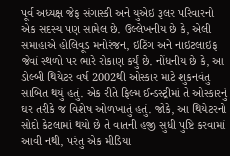પૂર્વ અધ્યક્ષ જેફ સંગાસ્કી અને યુએઇ રૂલર પરિવારનો એક સદસ્ય પણ સામેલ છે. ઉલ્લેખનીય છે કે, એલી સમાહાએ હોલિવૂડ મનોરંજન, ઇટિંગ અને નાઇટલાઇફ જેવાં સ્થળો પર ભારે રોકાણ કર્યું છે. નોંધનીય છે કે, આ ડોલ્બી થિયેટર વર્ષ 2002થી ઓસ્કાર માટે શુકનવંતુ સાબિત થયું હતું. એક રીતે ફિલ્મ ઈન્ડસ્ટ્રીમાં તે ઓસ્કારનું ઘર તરીકે જ વિશેષ ઓળખાતું હતું. જોકે, આ થિયેટરનો સોદો કેટલામાં થયો છે તે વાતની હજી સુધી પુષ્ટિ કરવામાં આવી નથી, પરંતુ એક મીડિયા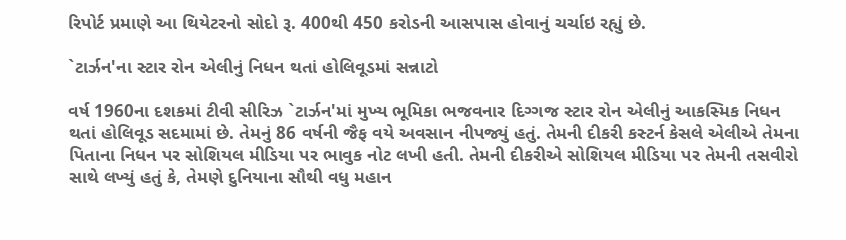રિપોર્ટ પ્રમાણે આ થિયેટરનો સોદો રૂ. 400થી 450 કરોડની આસપાસ હોવાનું ચર્ચાઇ રહ્યું છે.

`ટાર્ઝન'ના સ્ટાર રોન એલીનું નિધન થતાં હોલિવૂડમાં સન્નાટો

વર્ષ 1960ના દશકમાં ટીવી સીરિઝ `ટાર્ઝન'માં મુખ્ય ભૂમિકા ભજવનાર દિગ્ગજ સ્ટાર રોન એલીનું આકસ્મિક નિધન થતાં હોલિવૂડ સદમામાં છે. તેમનું 86 વર્ષની જૈફ વયે અવસાન નીપજ્યું હતું. તેમની દીકરી કસ્ટર્ન કેસલે એલીએ તેમના પિતાના નિધન પર સોશિયલ મીડિયા પર ભાવુક નોટ લખી હતી. તેમની દીકરીએ સોશિયલ મીડિયા પર તેમની તસવીરો સાથે લખ્યું હતું કે, તેમણે દુનિયાના સૌથી વધુ મહાન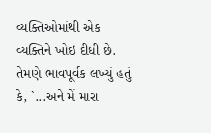વ્યક્તિઓમાંથી એક વ્યક્તિને ખોઇ દીધી છે. તેમણે ભાવપૂર્વક લખ્યું હતું કે, `...અને મેં મારા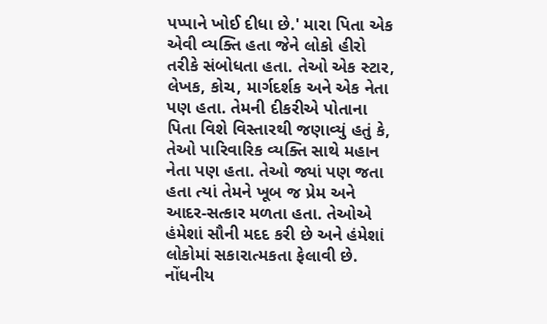પપ્પાને ખોઈ દીધા છે.' મારા પિતા એક એવી વ્યક્તિ હતા જેને લોકો હીરો તરીકે સંબોધતા હતા. તેઓ એક સ્ટાર, લેખક, કોચ, માર્ગદર્શક અને એક નેતા પણ હતા. તેમની દીકરીએ પોતાના પિતા વિશે વિસ્તારથી જણાવ્યું હતું કે, તેઓ પારિવારિક વ્યક્તિ સાથે મહાન નેતા પણ હતા. તેઓ જ્યાં પણ જતા હતા ત્યાં તેમને ખૂબ જ પ્રેમ અને આદર-સત્કાર મળતા હતા. તેઓએ હંમેશાં સૌની મદદ કરી છે અને હંમેશાં લોકોમાં સકારાત્મકતા ફેલાવી છે. નોંધનીય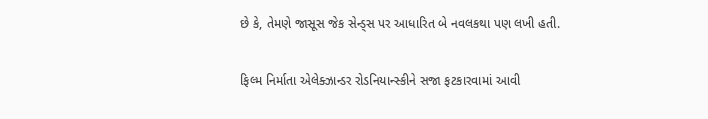છે કે, તેમણે જાસૂસ જેક સેન્ડ્સ પર આધારિત બે નવલકથા પણ લખી હતી.

ફિલ્મ નિર્માતા એલેક્ઝાન્ડર રોડનિયાન્સ્કીને સજા ફટકારવામાં આવી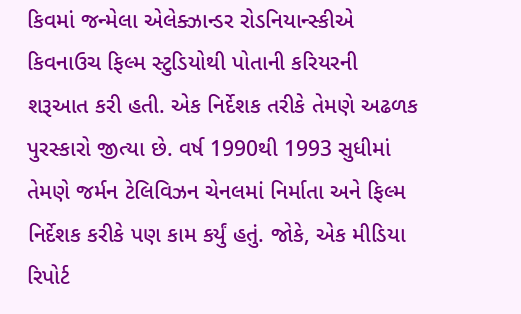કિવમાં જન્મેલા એલેક્ઝાન્ડર રોડનિયાન્સ્કીએ કિવનાઉચ ફિલ્મ સ્ટુડિયોથી પોતાની કરિયરની શરૂઆત કરી હતી. એક નિર્દેશક તરીકે તેમણે અઢળક પુરસ્કારો જીત્યા છે. વર્ષ 1990થી 1993 સુધીમાં તેમણે જર્મન ટેલિવિઝન ચેનલમાં નિર્માતા અને ફિલ્મ નિર્દેશક કરીકે પણ કામ કર્યું હતું. જોકે, એક મીડિયા રિપોર્ટ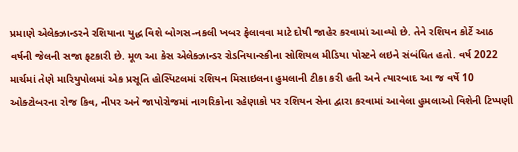પ્રમાણે એલેક્ઝાન્ડરને રશિયાના યુદ્ધ વિશે બોગસ-નકલી ખબર ફેલાવવા માટે દોષી જાહેર કરવામાં આવ્યો છે. તેને રશિયન કોર્ટે આઠ વર્ષની જેલની સજા ફટકારી છે. મૂળ આ કેસ એલેક્ઝાન્ડર રોડનિયાન્સ્કીના સોશિયલ મીડિયા પોસ્ટને લઇને સંબંધિત હતો. વર્ષ 2022 માર્ચમાં તેણે મારિયુપોલમાં એક પ્રસૂતિ હોસ્પિટલમાં રશિયન મિસાઇલના હુમલાની ટીકા કરી હતી અને ત્યારબાદ આ જ વર્ષે 10 ઓક્ટોબરના રોજ કિવ, નીપર અને જાપોરોજમાં નાગરિકોના રહેણાકો પર રશિયન સેના દ્વારા કરવામાં આવેલા હુમલાઓ વિશેની ટિપ્પણી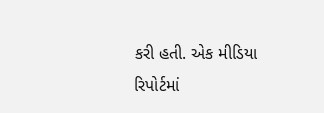કરી હતી. એક મીડિયા રિપોર્ટમાં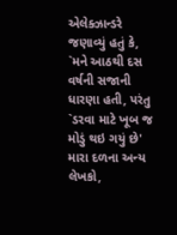એલેક્ઝાન્ડરે જણાવ્યું હતું કે, `મને આઠથી દસ વર્ષની સજાની ધારણા હતી, પરંતુ `ડરવા માટે ખૂબ જ મોડું થઇ ગયું છે' મારા દળના અન્ય લેખકો,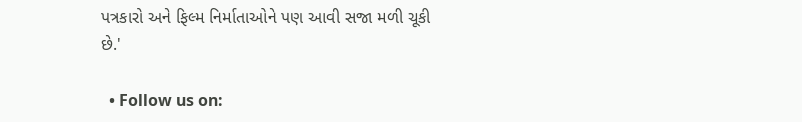પત્રકારો અને ફિલ્મ નિર્માતાઓને પણ આવી સજા મળી ચૂકી છે.'

  • Follow us on: